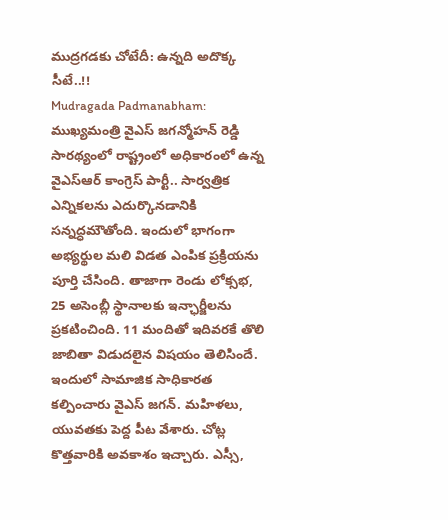ముద్రగడకు చోటేదీ: ఉన్నది అదొక్క సీటే..!!
Mudragada Padmanabham: ముఖ్యమంత్రి వైఎస్ జగన్మోహన్ రెడ్డి సారథ్యంలో రాష్ట్రంలో అధికారంలో ఉన్న వైఎస్ఆర్ కాంగ్రెస్ పార్టీ.. సార్వత్రిక ఎన్నికలను ఎదుర్కొనడానికి సన్నద్ధమౌతోంది. ఇందులో భాగంగా అభ్యర్థుల మలి విడత ఎంపిక ప్రక్రియను పూర్తి చేసింది. తాజాగా రెండు లోక్సభ, 25 అసెంబ్లీ స్థానాలకు ఇన్ఛార్జీలను ప్రకటించింది. 11 మందితో ఇదివరకే తొలి జాబితా విడుదలైన విషయం తెలిసిందే.
ఇందులో సామాజిక సాధికారత కల్పించారు వైఎస్ జగన్. మహిళలు, యువతకు పెద్ద పీట వేశారు. చోట్ల కొత్తవారికి అవకాశం ఇచ్చారు. ఎస్సీ,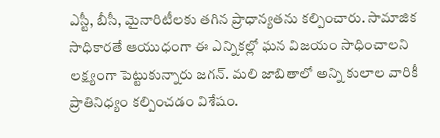ఎస్టీ, బీసీ, మైనారిటీలకు తగిన ప్రాధాన్యతను కల్పించారు. సామాజిక సాధికారతే ఆయుధంగా ఈ ఎన్నికల్లో ఘన విజయం సాధించాలని లక్ష్యంగా పెట్టుకున్నారు జగన్. మలి జాబితాలో అన్ని కులాల వారికీ ప్రాతినిధ్యం కల్పించడం విశేషం.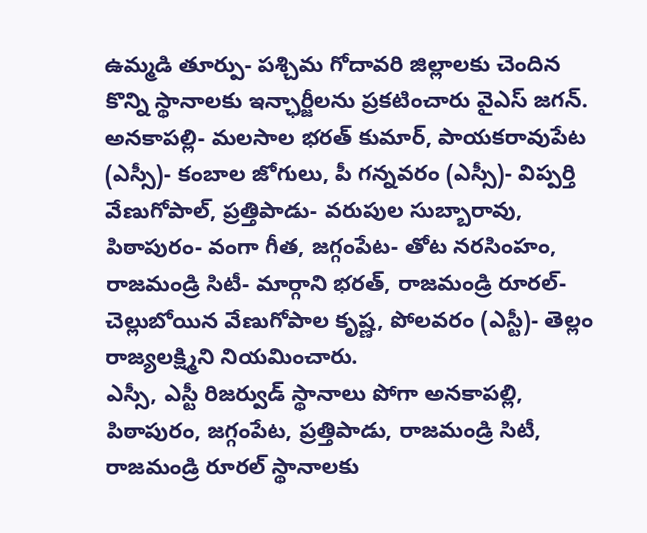ఉమ్మడి తూర్పు- పశ్చిమ గోదావరి జిల్లాలకు చెందిన కొన్ని స్థానాలకు ఇన్ఛార్జీలను ప్రకటించారు వైఎస్ జగన్. అనకాపల్లి- మలసాల భరత్ కుమార్, పాయకరావుపేట (ఎస్సీ)- కంబాల జోగులు, పీ గన్నవరం (ఎస్సీ)- విప్పర్తి వేణుగోపాల్, ప్రత్తిపాడు- వరుపుల సుబ్బారావు, పిఠాపురం- వంగా గీత, జగ్గంపేట- తోట నరసింహం, రాజమండ్రి సిటీ- మార్గాని భరత్, రాజమండ్రి రూరల్- చెల్లుబోయిన వేణుగోపాల కృష్ణ, పోలవరం (ఎస్టీ)- తెల్లం రాజ్యలక్ష్మిని నియమించారు.
ఎస్సీ, ఎస్టీ రిజర్వుడ్ స్థానాలు పోగా అనకాపల్లి, పిఠాపురం, జగ్గంపేట, ప్రత్తిపాడు, రాజమండ్రి సిటీ, రాజమండ్రి రూరల్ స్థానాలకు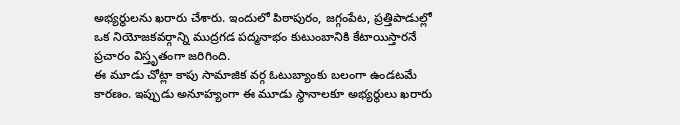అభ్యర్థులను ఖరారు చేశారు. ఇందులో పిఠాపురం, జగ్గంపేట, ప్రత్తిపాడుల్లో ఒక నియోజకవర్గాన్ని ముద్రగడ పద్మనాభం కుటుంబానికి కేటాయిస్తారనే ప్రచారం విస్తృతంగా జరిగింది.
ఈ మూడు చోట్లా కాపు సామాజిక వర్గ ఓటుబ్యాంకు బలంగా ఉండటమే కారణం. ఇప్పుడు అనూహ్యంగా ఈ మూడు స్థానాలకూ అభ్యర్థులు ఖరారు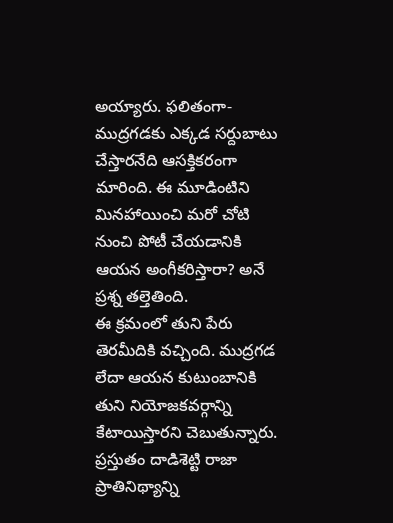అయ్యారు. ఫలితంగా- ముద్రగడకు ఎక్కడ సర్దుబాటు చేస్తారనేది ఆసక్తికరంగా మారింది. ఈ మూడింటిని మినహాయించి మరో చోటి నుంచి పోటీ చేయడానికి ఆయన అంగీకరిస్తారా? అనే ప్రశ్న తల్తెతింది.
ఈ క్రమంలో తుని పేరు తెరమీదికి వచ్చింది. ముద్రగడ లేదా ఆయన కుటుంబానికి తుని నియోజకవర్గాన్ని కేటాయిస్తారని చెబుతున్నారు. ప్రస్తుతం దాడిశెట్టి రాజా ప్రాతినిథ్యాన్ని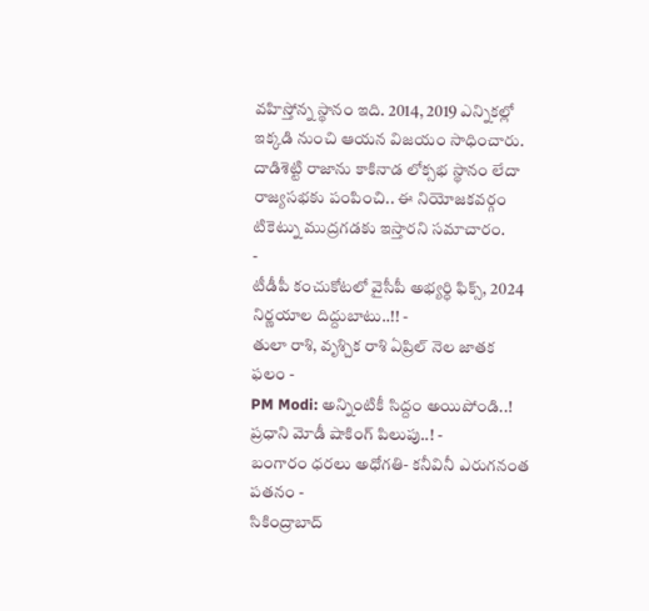వహిస్తోన్న స్థానం ఇది. 2014, 2019 ఎన్నికల్లో ఇక్కడి నుంచి ఆయన విజయం సాధించారు. దాడిశెట్టి రాజాను కాకినాడ లోక్సభ స్థానం లేదా రాజ్యసభకు పంపించి.. ఈ నియోజకవర్గం టికెట్ను ముద్రగడకు ఇస్తారని సమాచారం.
-
టీడీపీ కంచుకోటలో వైసీపీ అభ్యర్ధి ఫిక్స్, 2024 నిర్ణయాల దిద్దుబాటు..!! -
తులా రాశి, వృశ్చిక రాశి ఏప్రిల్ నెల జాతక ఫలం -
PM Modi: అన్నింటికీ సిద్దం అయిపోండి..! ప్రధాని మోడీ షాకింగ్ పిలుపు..! -
బంగారం ధరలు అధోగతి- కనీవినీ ఎరుగనంత పతనం -
సికింద్రాబాద్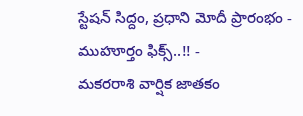స్టేషన్ సిద్దం, ప్రధాని మోదీ ప్రారంభం - ముహూర్తం ఫిక్స్..!! -
మకరరాశి వార్షిక జాతకం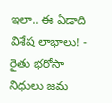ఇలా.. ఈ ఏడాది విశేష లాభాలు! -
రైతు భరోసా నిధులు జమ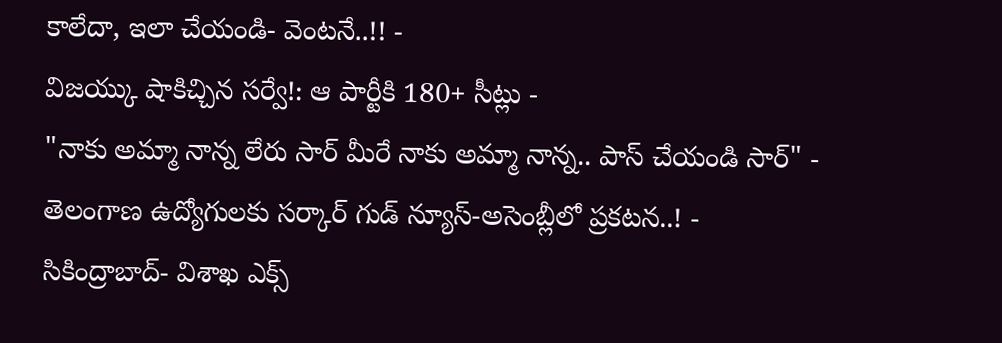కాలేదా, ఇలా చేయండి- వెంటనే..!! -
విజయ్కు షాకిచ్చిన సర్వే!: ఆ పార్టీకి 180+ సీట్లు -
"నాకు అమ్మా నాన్న లేరు సార్ మీరే నాకు అమ్మా నాన్న.. పాస్ చేయండి సార్" -
తెలంగాణ ఉద్యోగులకు సర్కార్ గుడ్ న్యూస్-అసెంబ్లీలో ప్రకటన..! -
సికింద్రాబాద్- విశాఖ ఎక్స్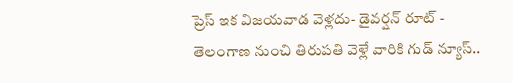ప్రెస్ ఇక విజయవాడ వెళ్లదు- డైవర్షన్ రూట్ -
తెలంగాణ నుంచి తిరుపతి వెళ్లే వారికి గుడ్ న్యూస్..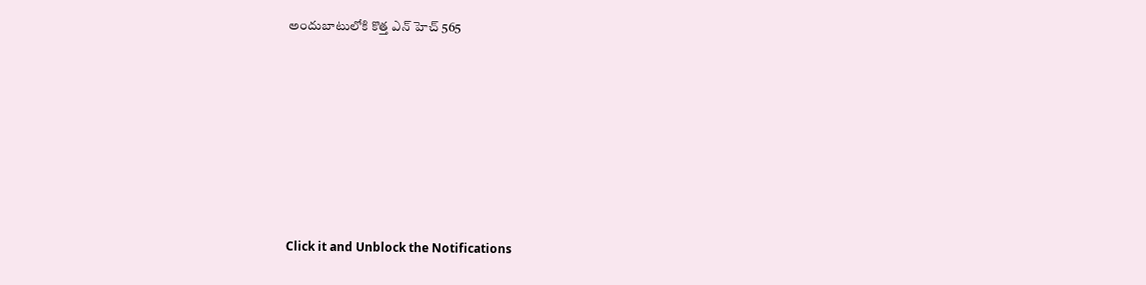అందుబాటులోకి కొత్త ఎన్ హెచ్ 565












Click it and Unblock the Notifications